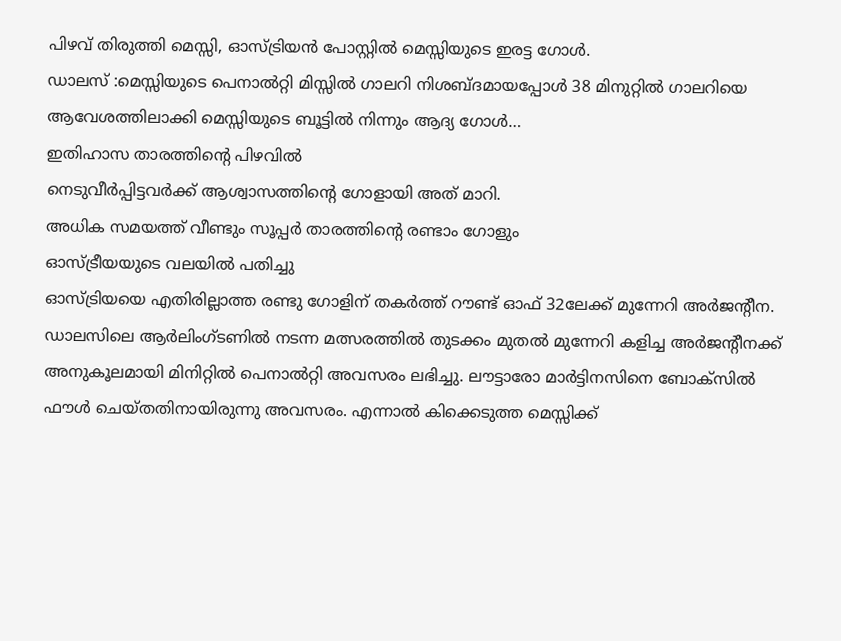പിഴവ് തിരുത്തി മെസ്സി, ഓസ്ട്രിയൻ പോസ്റ്റിൽ മെസ്സിയുടെ ഇരട്ട ഗോൾ.
ഡാലസ് :മെസ്സിയുടെ പെനാൽറ്റി മിസ്സിൽ ഗാലറി നിശബ്ദമായപ്പോൾ 38 മിനുറ്റിൽ ഗാലറിയെ ആവേശത്തിലാക്കി മെസ്സിയുടെ ബൂട്ടിൽ നിന്നും ആദ്യ ഗോൾ…
ഇതിഹാസ താരത്തിൻ്റെ പിഴവിൽ
നെടുവീർപ്പിട്ടവർക്ക് ആശ്വാസത്തിൻ്റെ ഗോളായി അത് മാറി.
അധിക സമയത്ത് വീണ്ടും സൂപ്പർ താരത്തിൻ്റെ രണ്ടാം ഗോളും
ഓസ്ട്രീയയുടെ വലയിൽ പതിച്ചു
ഓസ്ട്രിയയെ എതിരില്ലാത്ത രണ്ടു ഗോളിന് തകർത്ത് റൗണ്ട് ഓഫ് 32ലേക്ക് മുന്നേറി അർജന്റീന.
ഡാലസിലെ ആർലിംഗ്ടണിൽ നടന്ന മത്സരത്തിൽ തുടക്കം മുതൽ മുന്നേറി കളിച്ച അർജന്റീനക്ക് അനുകൂലമായി മിനിറ്റിൽ പെനാൽറ്റി അവസരം ലഭിച്ചു. ലൗട്ടാരോ മാർട്ടിനസിനെ ബോക്സിൽ ഫൗൾ ചെയ്തതിനായിരുന്നു അവസരം. എന്നാൽ കിക്കെടുത്ത മെസ്സിക്ക്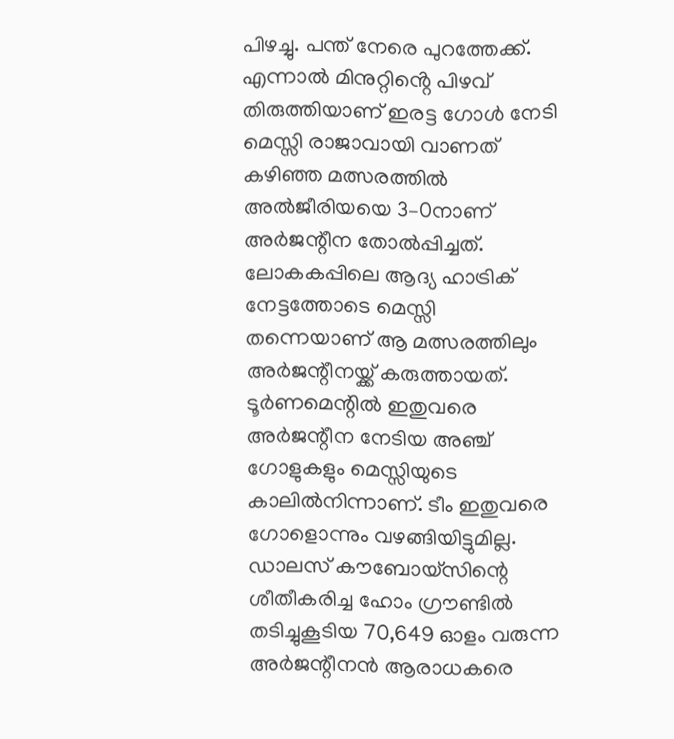പിഴച്ചു. പന്ത് നേരെ പുറത്തേക്ക്. എന്നാൽ മിനുറ്റിൻ്റെ പിഴവ് തിരുത്തിയാണ് ഇരട്ട ഗോൾ നേടി മെസ്സി രാജാവായി വാണത്
കഴിഞ്ഞ മത്സരത്തിൽ അൽജീരിയയെ 3–0നാണ് അർജന്റീന തോൽപ്പിച്ചത്. ലോകകപ്പിലെ ആദ്യ ഹാട്രിക് നേട്ടത്തോടെ മെസ്സി തന്നെയാണ് ആ മത്സരത്തിലും അർജന്റീനയ്ക്ക് കരുത്തായത്. ടൂർണമെന്റിൽ ഇതുവരെ അർജന്റീന നേടിയ അഞ്ച് ഗോളുകളും മെസ്സിയുടെ കാലിൽനിന്നാണ്. ടീം ഇതുവരെ ഗോളൊന്നും വഴങ്ങിയിട്ടുമില്ല.
ഡാലസ് കൗബോയ്സിന്റെ ശീതീകരിച്ച ഹോം ഗ്രൗണ്ടിൽ തടിച്ചുകൂടിയ 70,649 ഓളം വരുന്ന അർജന്റീനൻ ആരാധകരെ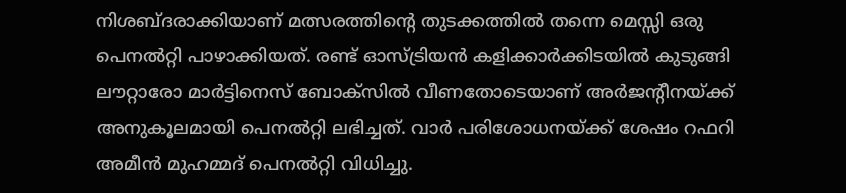നിശബ്ദരാക്കിയാണ് മത്സരത്തിന്റെ തുടക്കത്തിൽ തന്നെ മെസ്സി ഒരു പെനൽറ്റി പാഴാക്കിയത്. രണ്ട് ഓസ്ട്രിയൻ കളിക്കാർക്കിടയിൽ കുടുങ്ങി ലൗറ്റാരോ മാർട്ടിനെസ് ബോക്സിൽ വീണതോടെയാണ് അർജന്റീനയ്ക്ക് അനുകൂലമായി പെനൽറ്റി ലഭിച്ചത്. വാർ പരിശോധനയ്ക്ക് ശേഷം റഫറി അമീൻ മുഹമ്മദ് പെനൽറ്റി വിധിച്ചു.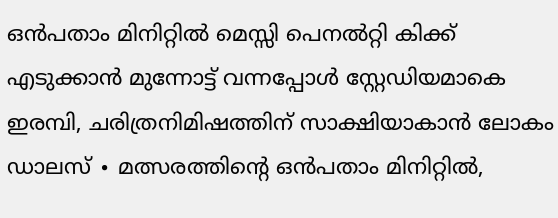ഒൻപതാം മിനിറ്റിൽ മെസ്സി പെനൽറ്റി കിക്ക് എടുക്കാൻ മുന്നോട്ട് വന്നപ്പോൾ സ്റ്റേഡിയമാകെ ഇരമ്പി, ചരിത്രനിമിഷത്തിന് സാക്ഷിയാകാൻ ലോകം
ഡാലസ് ∙ മത്സരത്തിന്റെ ഒൻപതാം മിനിറ്റിൽ,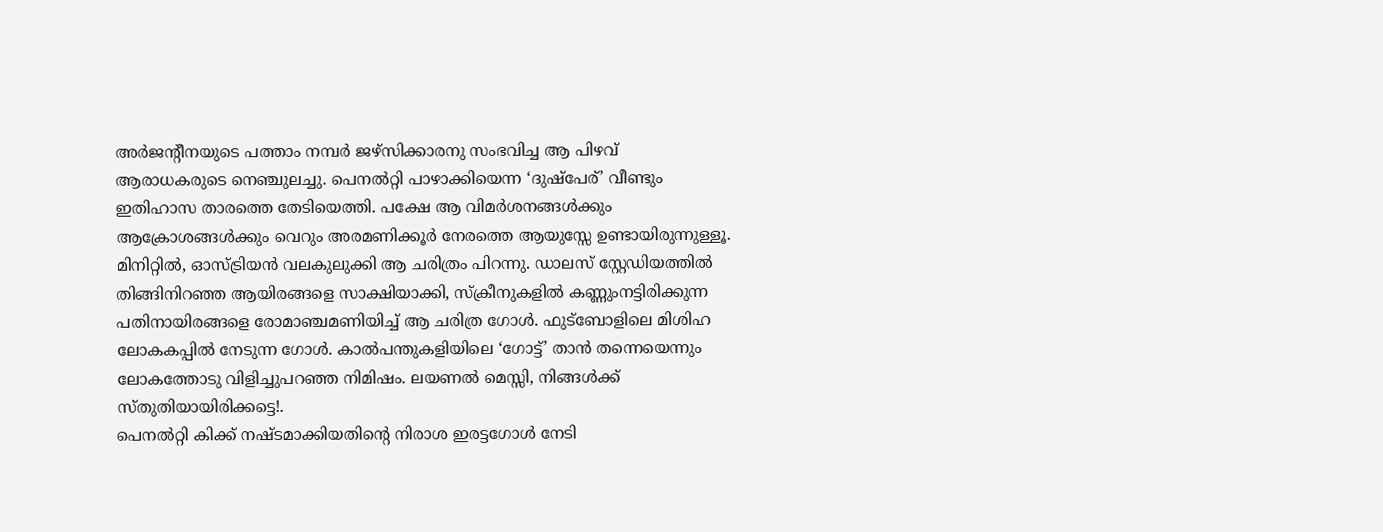അർജന്റീനയുടെ പത്താം നമ്പർ ജഴ്സിക്കാരനു സംഭവിച്ച ആ പിഴവ് ആരാധകരുടെ നെഞ്ചുലച്ചു. പെനൽറ്റി പാഴാക്കിയെന്ന ‘ദുഷ്പേര്’ വീണ്ടും ഇതിഹാസ താരത്തെ തേടിയെത്തി. പക്ഷേ ആ വിമർശനങ്ങൾക്കും ആക്രോശങ്ങൾക്കും വെറും അരമണിക്കൂർ നേരത്തെ ആയുസ്സേ ഉണ്ടായിരുന്നുള്ളൂ. മിനിറ്റിൽ, ഓസ്ട്രിയൻ വലകുലുക്കി ആ ചരിത്രം പിറന്നു. ഡാലസ് സ്റ്റേഡിയത്തിൽ തിങ്ങിനിറഞ്ഞ ആയിരങ്ങളെ സാക്ഷിയാക്കി, സ്ക്രീനുകളിൽ കണ്ണുംനട്ടിരിക്കുന്ന പതിനായിരങ്ങളെ രോമാഞ്ചമണിയിച്ച് ആ ചരിത്ര ഗോൾ. ഫുട്ബോളിലെ മിശിഹ ലോകകപ്പിൽ നേടുന്ന ഗോൾ. കാൽപന്തുകളിയിലെ ‘ഗോട്ട്’ താൻ തന്നെയെന്നും ലോകത്തോടു വിളിച്ചുപറഞ്ഞ നിമിഷം. ലയണൽ മെസ്സി, നിങ്ങൾക്ക് സ്തുതിയായിരിക്കട്ടെ!.
പെനൽറ്റി കിക്ക് നഷ്ടമാക്കിയതിന്റെ നിരാശ ഇരട്ടഗോൾ നേടി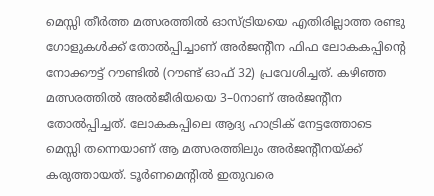മെസ്സി തീർത്ത മത്സരത്തിൽ ഓസ്ട്രിയയെ എതിരില്ലാത്ത രണ്ടു ഗോളുകൾക്ക് തോൽപ്പിച്ചാണ് അർജന്റീന ഫിഫ ലോകകപ്പിന്റെ നോക്കൗട്ട് റൗണ്ടിൽ (റൗണ്ട് ഓഫ് 32) പ്രവേശിച്ചത്. കഴിഞ്ഞ മത്സരത്തിൽ അൽജീരിയയെ 3–0നാണ് അർജന്റീന തോൽപ്പിച്ചത്. ലോകകപ്പിലെ ആദ്യ ഹാട്രിക് നേട്ടത്തോടെ മെസ്സി തന്നെയാണ് ആ മത്സരത്തിലും അർജന്റീനയ്ക്ക് കരുത്തായത്. ടൂർണമെന്റിൽ ഇതുവരെ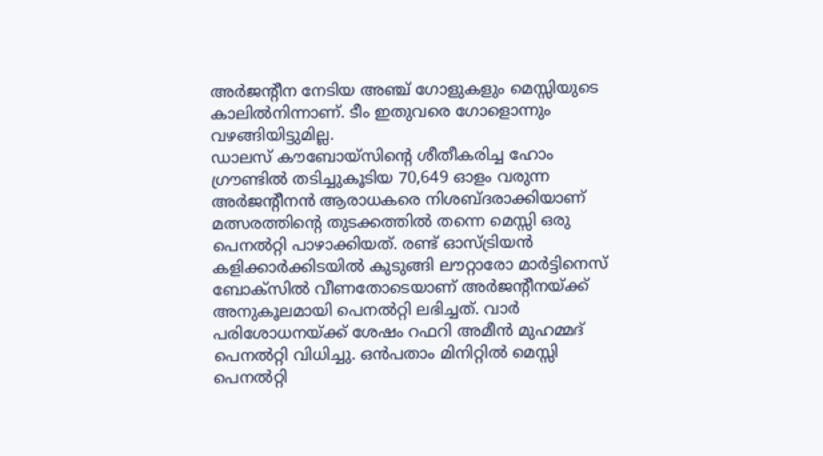അർജന്റീന നേടിയ അഞ്ച് ഗോളുകളും മെസ്സിയുടെ കാലിൽനിന്നാണ്. ടീം ഇതുവരെ ഗോളൊന്നും വഴങ്ങിയിട്ടുമില്ല.
ഡാലസ് കൗബോയ്സിന്റെ ശീതീകരിച്ച ഹോം ഗ്രൗണ്ടിൽ തടിച്ചുകൂടിയ 70,649 ഓളം വരുന്ന അർജന്റീനൻ ആരാധകരെ നിശബ്ദരാക്കിയാണ് മത്സരത്തിന്റെ തുടക്കത്തിൽ തന്നെ മെസ്സി ഒരു പെനൽറ്റി പാഴാക്കിയത്. രണ്ട് ഓസ്ട്രിയൻ കളിക്കാർക്കിടയിൽ കുടുങ്ങി ലൗറ്റാരോ മാർട്ടിനെസ് ബോക്സിൽ വീണതോടെയാണ് അർജന്റീനയ്ക്ക് അനുകൂലമായി പെനൽറ്റി ലഭിച്ചത്. വാർ പരിശോധനയ്ക്ക് ശേഷം റഫറി അമീൻ മുഹമ്മദ് പെനൽറ്റി വിധിച്ചു. ഒൻപതാം മിനിറ്റിൽ മെസ്സി പെനൽറ്റി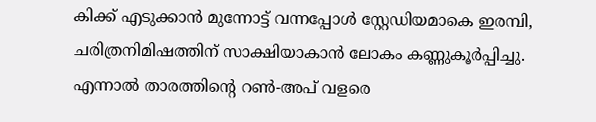കിക്ക് എടുക്കാൻ മുന്നോട്ട് വന്നപ്പോൾ സ്റ്റേഡിയമാകെ ഇരമ്പി, ചരിത്രനിമിഷത്തിന് സാക്ഷിയാകാൻ ലോകം കണ്ണുകൂർപ്പിച്ചു. എന്നാൽ താരത്തിന്റെ റൺ-അപ് വളരെ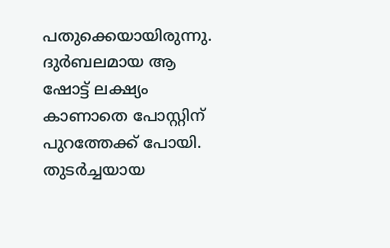പതുക്കെയായിരുന്നു. ദുർബലമായ ആ ഷോട്ട് ലക്ഷ്യം കാണാതെ പോസ്റ്റിന് പുറത്തേക്ക് പോയി. തുടർച്ചയായ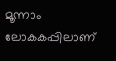മൂന്നാം ലോകകപ്പിലാണ്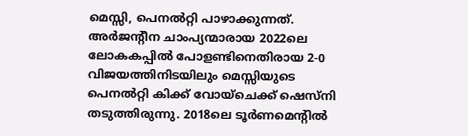മെസ്സി, പെനൽറ്റി പാഴാക്കുന്നത്.
അർജന്റീന ചാംപ്യന്മാരായ 2022ലെ ലോകകപ്പിൽ പോളണ്ടിനെതിരായ 2-0 വിജയത്തിനിടയിലും മെസ്സിയുടെ പെനൽറ്റി കിക്ക് വോയ്ചെക്ക് ഷെസ്നി തടുത്തിരുന്നു. 2018ലെ ടൂർണമെന്റിൽ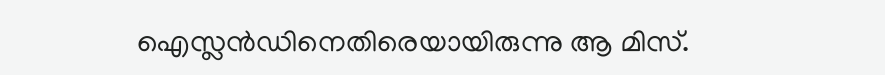ഐസ്ലൻഡിനെതിരെയായിരുന്നു ആ മിസ്.